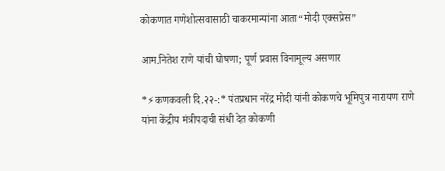कोकणात गणेशोत्सवासाठी चाकरमान्यांना आता“मोदी एक्सप्रेस”

आम.नितेश राणे यांची घोषणा; पूर्ण प्रवास विनामूल्य असणार

*⚡कणकवली दि.२२-:* पंतप्रधान नरेंद्र मोदी यांनी कोकणचे भूमिपुत्र नारायण राणे यांना केंद्रीय मंत्रीपदाची संधी देत कोकणी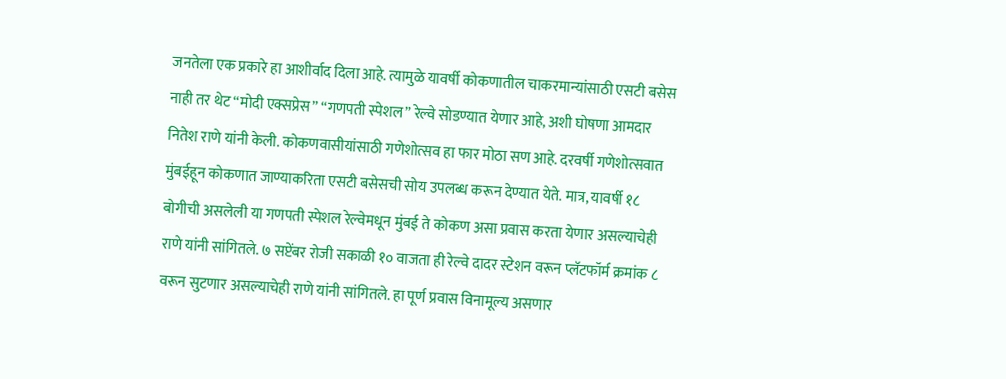जनतेला एक प्रकारे हा आशीर्वाद दिला आहे. त्यामुळे यावर्षी कोकणातील चाकरमान्यांसाठी एसटी बसेस नाही तर थेट “मोदी एक्सप्रेस” “गणपती स्पेशल” रेल्वे सोडण्यात येणार आहे, अशी घोषणा आमदार नितेश राणे यांनी केली. कोकणवासीयांसाठी गणेशोत्सव हा फार मोठा सण आहे. दरवर्षी गणेशोत्सवात मुंबईहून कोकणात जाण्याकरिता एसटी बसेसची सोय उपलब्ध करून देण्यात येते. मात्र, यावर्षी १८ बोगीची असलेली या गणपती स्पेशल रेल्वेमधून मुंबई ते कोकण असा प्रवास करता येणार असल्याचेही राणे यांनी सांगितले. ७ सप्टेंबर रोजी सकाळी १० वाजता ही रेल्वे दादर स्टेशन वरून प्लॅटफॉर्म क्रमांक ८ वरून सुटणार असल्याचेही राणे यांनी सांगितले. हा पूर्ण प्रवास विनामूल्य असणार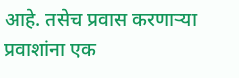आहे. तसेच प्रवास करणाऱ्या प्रवाशांना एक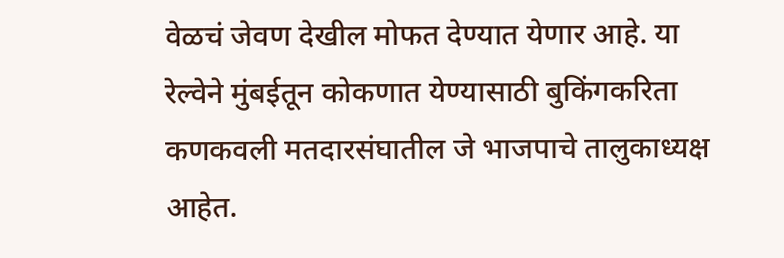वेळचं जेवण देखील मोफत देण्यात येणार आहे. या रेल्वेने मुंबईतून कोकणात येण्यासाठी बुकिंगकरिता कणकवली मतदारसंघातील जे भाजपाचे तालुकाध्यक्ष आहेत.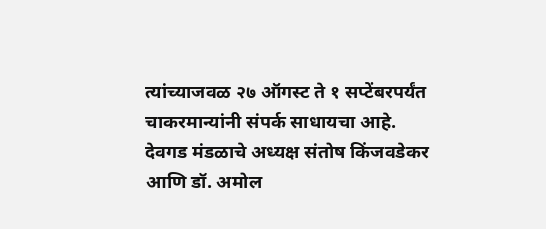त्यांच्याजवळ २७ ऑगस्ट ते १ सप्टेंबरपर्यंत चाकरमान्यांनी संपर्क साधायचा आहे. देवगड मंडळाचे अध्यक्ष संतोष किंजवडेकर आणि डॉ. अमोल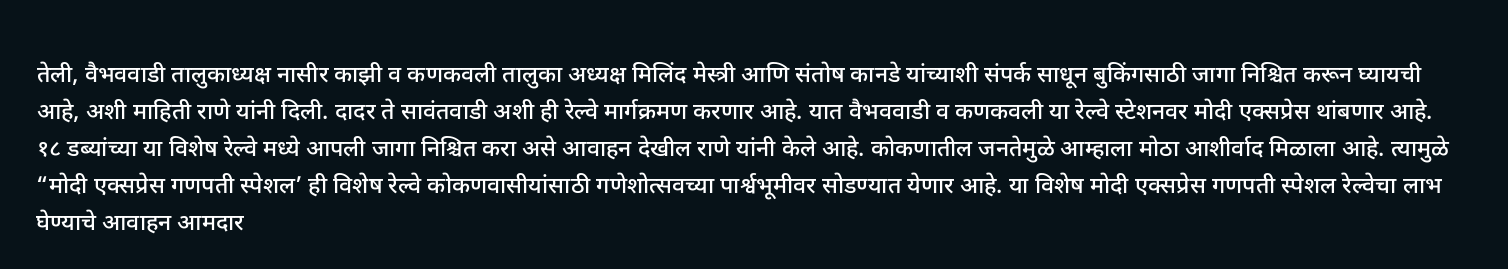तेली, वैभववाडी तालुकाध्यक्ष नासीर काझी व कणकवली तालुका अध्यक्ष मिलिंद मेस्त्री आणि संतोष कानडे यांच्याशी संपर्क साधून बुकिंगसाठी जागा निश्चित करून घ्यायची आहे, अशी माहिती राणे यांनी दिली. दादर ते सावंतवाडी अशी ही रेल्वे मार्गक्रमण करणार आहे. यात वैभववाडी व कणकवली या रेल्वे स्टेशनवर मोदी एक्सप्रेस थांबणार आहे. १८ डब्यांच्या या विशेष रेल्वे मध्ये आपली जागा निश्चित करा असे आवाहन देखील राणे यांनी केले आहे. कोकणातील जनतेमुळे आम्हाला मोठा आशीर्वाद मिळाला आहे. त्यामुळे “मोदी एक्सप्रेस गणपती स्पेशल’ ही विशेष रेल्वे कोकणवासीयांसाठी गणेशोत्सवच्या पार्श्वभूमीवर सोडण्यात येणार आहे. या विशेष मोदी एक्सप्रेस गणपती स्पेशल रेल्वेचा लाभ घेण्याचे आवाहन आमदार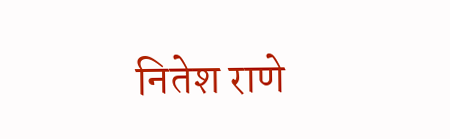नितेश राणे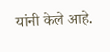यांनी केले आहे.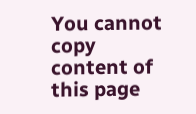You cannot copy content of this page